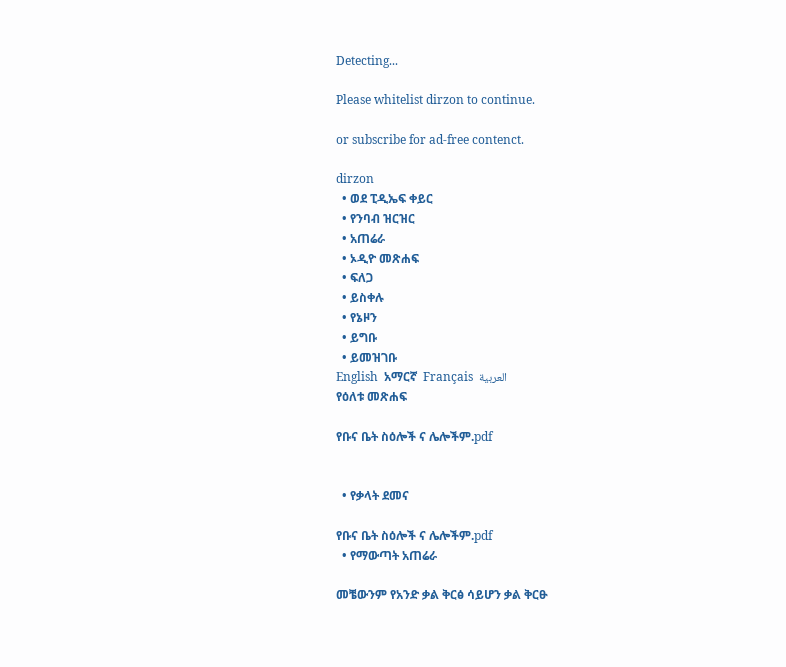Detecting...

Please whitelist dirzon to continue.

or subscribe for ad-free contenct.

dirzon
  • ወደ ፒዲኤፍ ቀይር
  • የንባብ ዝርዝር
  • አጠሬራ
  • ኦዲዮ መጽሐፍ
  • ፍለጋ
  • ይስቀሉ
  • የኔዞን
  • ይግቡ
  • ይመዝገቡ
English  አማርኛ  Français  العربية
የዕለቱ መጽሐፍ

የቡና ቤት ስዕሎች ና ሌሎችም.pdf


  • የቃላት ደመና

የቡና ቤት ስዕሎች ና ሌሎችም.pdf
  • የማውጣት አጠሬራ

መቼውንም የአንድ ቃል ቅርፅ ሳይሆን ቃል ቅርፁ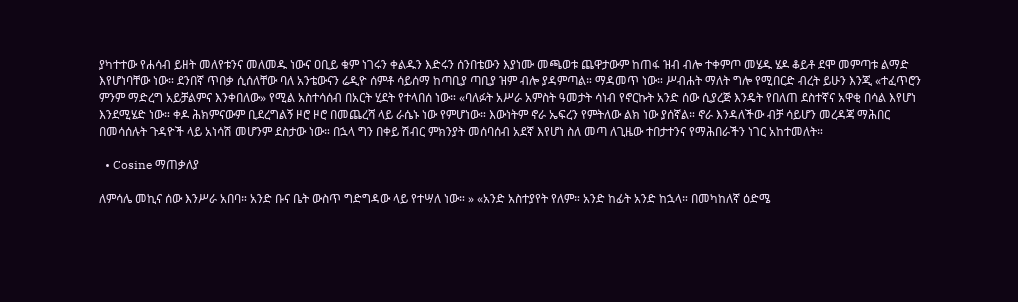ያካተተው የሐሳብ ይዘት መለየቱንና መለመዱ ነውና ዐቢይ ቁም ነገሩን ቀልዱን እድሩን ሰንበቴውን እያነሙ መጫወቱ ጨዋታውም ከጠፋ ዝብ ብሎ ተቀምጦ መሄዱ ሄዶ ቆይቶ ደሞ መምጣቱ ልማድ እየሆነባቸው ነው። ደንበኛ ጥበቃ ሲሰለቸው ባለ አንቴውናን ሬዲዮ ሰምቶ ሳይሰማ ከጣቢያ ጣቢያ ዝም ብሎ ያዳምጣል። ማዳመጥ ነው። ሥብሐት ማለት ግሎ የሚበርድ ብረት ይሁን እንጂ «ተፈጥሮን ምንም ማድረግ አይቻልምና እንቀበለው» የሚል አስተሳሰብ በአርት ሂደት የተላበሰ ነው። «ባለፉት አሥራ አምስት ዓመታት ሳነብ የኖርኩት አንድ ሰው ሲያረጅ እንዴት የበለጠ ደስተኛና አዋቂ በሳል እየሆነ እንደሚሄድ ነው። ቀዶ ሕክምናውም ቢደረግልኝ ዞሮ ዞሮ በመጨረሻ ላይ ራሴኑ ነው የምሆነው። እውነትም ኖራ ኤፍረን የምትለው ልክ ነው ያሰኛል። ኖራ እንዳለችው ብቻ ሳይሆን መረዳጃ ማሕበር በመሳሰሉት ጉዳዮች ላይ አነሳሽ መሆንም ደስታው ነው። በኋላ ግን በቀይ ሽብር ምክንያት መሰባሰብ አደኛ እየሆነ ስለ መጣ ለጊዜው ተበታተንና የማሕበራችን ነገር አከተመለት።

  • Cosine ማጠቃለያ

ለምሳሌ መኪና ሰው እንሥራ አበባ። አንድ ቡና ቤት ውስጥ ግድግዳው ላይ የተሣለ ነው። » «አንድ አስተያየት የለም። አንድ ከፊት አንድ ከኋላ። በመካከለኛ ዕድሜ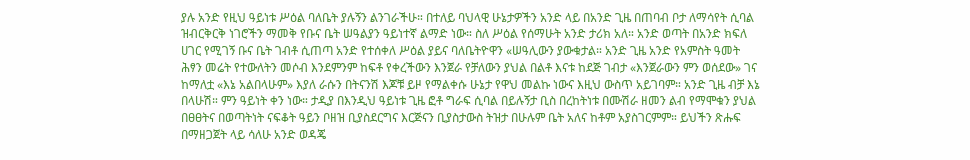ያሉ አንድ የዚህ ዓይነቱ ሥዕል ባለቤት ያሉኝን ልንገራችሁ። በተለይ ባህላዊ ሁኔታዎችን አንድ ላይ በአንድ ጊዜ በጠባብ ቦታ ለማሳየት ሲባል ዝብርቅርቅ ነገሮችን ማመቅ የቡና ቤት ሠዓልያን ዓይነተኛ ልማድ ነው። ስለ ሥዕል የሰማሁት አንድ ታሪክ አለ። አንድ ወጣት በአንድ ክፍለ ሀገር የሚገኝ ቡና ቤት ገብቶ ሲጠጣ አንድ የተሰቀለ ሥዕል ያይና ባለቤትዮዋን «ሠዓሊውን ያውቁታል። አንድ ጊዜ አንድ የአምስት ዓመት ሕፃን መሬት የተውለትን መሶብ እንደምንም ከፍቶ የቀረችውን እንጀራ የቻለውን ያህል በልቶ እናቱ ከደጅ ገብታ «እንጀራውን ምን ወሰደው» ገና ከማለቷ «እኔ አልበላሁም» እያለ ራሱን በትናንሽ እጆቹ ይዞ የማልቀሱ ሁኔታ የዋህ መልኩ ነውና እዚህ ውስጥ አይገባም። አንድ ጊዜ ብቻ እኔ በላሁሽ። ምን ዓይነት ቀን ነው። ታዲያ በእንዲህ ዓይነቱ ጊዜ ፎቶ ግራፍ ሲባል በይሉኝታ ቢስ በረከትነቱ በሙሽራ ዘመን ልብ የማሞቁን ያህል በፀፀትና በወጣትነት ናፍቆት ዓይን ቦዘዝ ቢያስደርግና እርጅናን ቢያስታውስ ትዝታ በሁሉም ቤት አለና ከቶም አያስገርምም። ይህችን ጽሑፍ በማዘጋጀት ላይ ሳለሁ አንድ ወዳጄ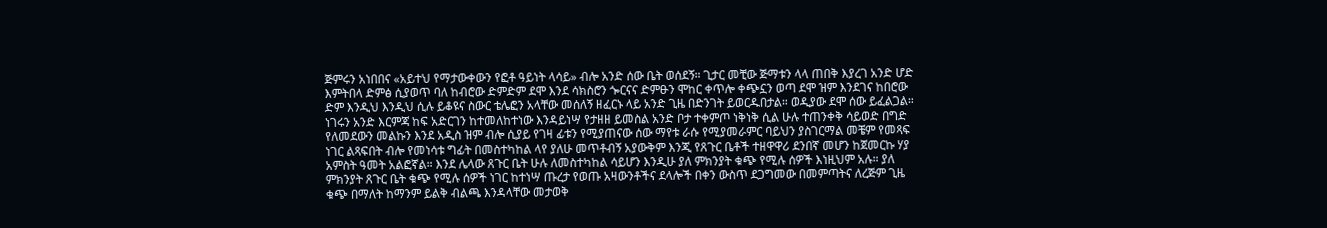ጅምሩን አነበበና «አይተህ የማታውቀውን የፎቶ ዓይነት ላሳይ» ብሎ አንድ ሰው ቤት ወሰደኝ። ጊታር መቺው ጅማቱን ላላ ጠበቅ እያረገ አንድ ሆድ እምትበላ ድምፅ ሲያወጥ ባለ ከብሮው ድምድም ደሞ እንደ ሳክስሮን ጐርናና ድምፁን ሞከር ቀጥሎ ቀጭኗን ወጣ ደሞ ዝም እንደገና ከበሮው ድም እንዲህ እንዲህ ሲሉ ይቆዩና ስውር ቴሌፎን አላቸው መሰለኝ ዘፈርኑ ላይ አንድ ጊዜ በድንገት ይወርዱበታል። ወዲያው ደሞ ሰው ይፈልጋል። ነገሩን አንድ እርምጃ ከፍ አድርገን ከተመለከተነው እንዳይነሣ የታዘዘ ይመስል አንድ ቦታ ተቀምጦ ነቅነቅ ሲል ሁሉ ተጠንቀቅ ሳይወድ በግድ የለመደውን መልኩን እንደ አዲስ ዝም ብሎ ሲያይ የገዛ ፊቱን የሚያጠናው ሰው ማየቱ ራሱ የሚያመራምር ባይህን ያስገርማል መቼም የመጻፍ ነገር ልጻፍበት ብሎ የመነሳቱ ግፊት በመስተካከል ላየ ያለሁ መጥቶብኝ አያውቅም እንጂ የጸጉር ቤቶች ተዘዋዋሪ ደንበኛ መሆን ከጀመርኩ ሃያ አምስት ዓመት አልፎኛል። እንደ ሌላው ጸጉር ቤት ሁሉ ለመስተካከል ሳይሆን እንዲሁ ያለ ምክንያት ቁጭ የሚሉ ሰዎች እነዚህም አሉ። ያለ ምክንያት ጸጉር ቤት ቁጭ የሚሉ ሰዎች ነገር ከተነሣ ጡረታ የወጡ አዛውንቶችና ደላሎች በቀን ውስጥ ደጋግመው በመምጣትና ለረጅም ጊዜ ቁጭ በማለት ከማንም ይልቅ ብልጫ እንዳላቸው መታወቅ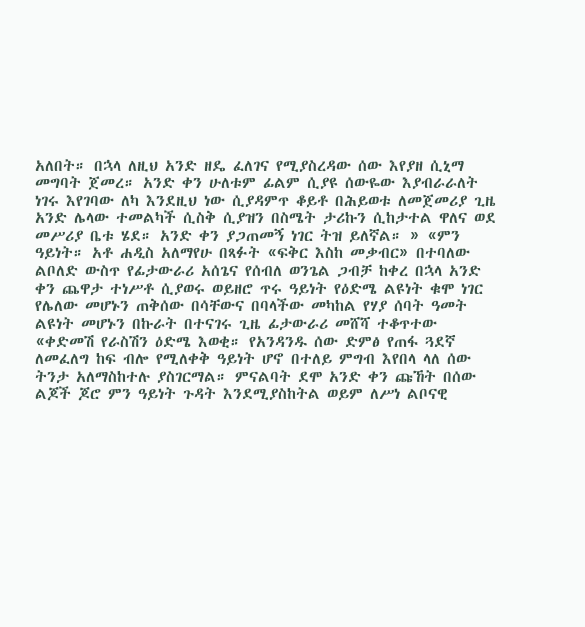አለበት። በኋላ ለዚህ አንድ ዘዴ ፈለገና የሚያስረዳው ሰው እየያዘ ሲኒማ መግባት ጀመረ። አንድ ቀን ሁለቱም ፊልም ሲያዩ ሰውዬው እያብራራለት ነገሩ እየገባው ለካ እንደዚህ ነው ሲያዳምጥ ቆይቶ በሕይወቱ ለመጀመሪያ ጊዜ አንድ ሌላው ተመልካች ሲስቅ ሲያዝን በስሜት ታሪኩን ሲከታተል ዋለና ወደ መሥሪያ ቤቱ ሄደ። አንድ ቀን ያጋጠመኝ ነገር ትዝ ይለኛል። » «ምን ዓይነት። አቶ ሐዲስ አለማየሁ በጻፉት «ፍቅር እስከ መቃብር» በተባለው ልቦለድ ውስጥ የፊታውራሪ አሰጌና የሰብለ ወንጌል ጋብቻ ከቀረ በኋላ አንድ ቀን ጨዋታ ተነሥቶ ሲያወሩ ወይዘሮ ጥሩ ዓይነት የዕድሜ ልዩነት ቁሞ ነገር የሌለው መሆኑን ጠቅሰው በሳቸውና በባላችው መካከል የሃያ ሰባት ዓመት ልዩነት መሆኑን በኩራት በተናገሩ ጊዜ ፊታውራሪ መሸሻ ተቆጥተው «ቀድመሽ የራስሽን ዕድሜ እወቂ። የአንዳንዱ ሰው ድምፅ የጠፋ ጓደኛ ለመፈለግ ከፍ ብሎ የሚለቀቅ ዓይነት ሆኖ በተለይ ምግብ እየበላ ላለ ሰው ትንታ አለማስከተሉ ያስገርማል። ምናልባት ደሞ አንድ ቀን ጩኸት በሰው ልጆች ጆሮ ምን ዓይነት ጉዳት እንደሚያስከትል ወይም ለሥነ ልቦናዊ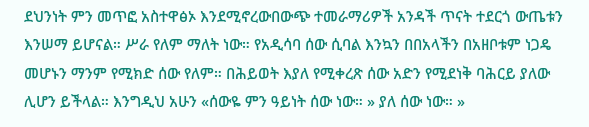ደህንነት ምን መጥፎ አስተዋፅኦ እንደሚኖረውበውጭ ተመራማሪዎች አንዳች ጥናት ተደርጎ ውጤቱን እንሠማ ይሆናል። ሥራ የለም ማለት ነው። የአዲሳባ ሰው ሲባል እንኳን በበአላችን በአዘቦቱም ነጋዴ መሆኑን ማንም የሚክድ ሰው የለም። በሕይወት እያለ የሚቀረጽ ሰው አድን የሚደነቅ ባሕርይ ያለው ሊሆን ይችላል። እንግዲህ አሁን «ሰውዬ ምን ዓይነት ሰው ነው። » ያለ ሰው ነው። »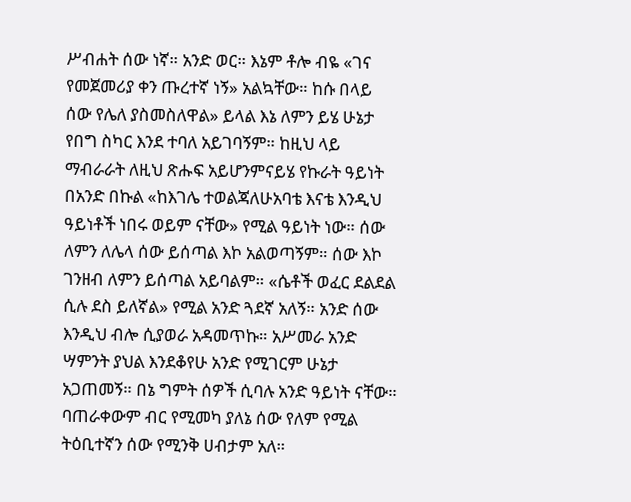ሥብሐት ሰው ነኛ። አንድ ወር። እኔም ቶሎ ብዬ «ገና የመጀመሪያ ቀን ጡረተኛ ነኝ» አልኳቸው። ከሱ በላይ ሰው የሌለ ያስመስለዋል» ይላል እኔ ለምን ይሄ ሁኔታ የበግ ስካር እንደ ተባለ አይገባኝም። ከዚህ ላይ ማብራራት ለዚህ ጽሑፍ አይሆንምናይሄ የኩራት ዓይነት በአንድ በኩል «ከእገሌ ተወልጃለሁአባቴ እናቴ እንዲህ ዓይነቶች ነበሩ ወይም ናቸው» የሚል ዓይነት ነው። ሰው ለምን ለሌላ ሰው ይሰጣል እኮ አልወጣኝም። ሰው እኮ ገንዘብ ለምን ይሰጣል አይባልም። «ሴቶች ወፈር ደልደል ሲሉ ደስ ይለኛል» የሚል አንድ ጓደኛ አለኝ። አንድ ሰው እንዲህ ብሎ ሲያወራ አዳመጥኩ። አሥመራ አንድ ሣምንት ያህል እንደቆየሁ አንድ የሚገርም ሁኔታ አጋጠመኝ። በኔ ግምት ሰዎች ሲባሉ አንድ ዓይነት ናቸው። ባጠራቀውም ብር የሚመካ ያለኔ ሰው የለም የሚል ትዕቢተኛን ሰው የሚንቅ ሀብታም አለ።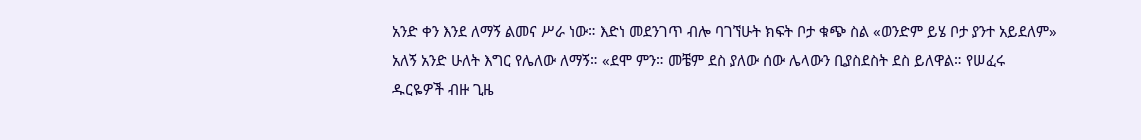አንድ ቀን እንደ ለማኝ ልመና ሥራ ነው። እድነ መደንገጥ ብሎ ባገኘሁት ክፍት ቦታ ቁጭ ስል «ወንድም ይሄ ቦታ ያንተ አይደለም» አለኝ አንድ ሁለት እግር የሌለው ለማኝ። «ደሞ ምን። መቼም ደስ ያለው ሰው ሌላውን ቢያስደስት ደስ ይለዋል። የሠፈሩ ዱርዬዎች ብዙ ጊዜ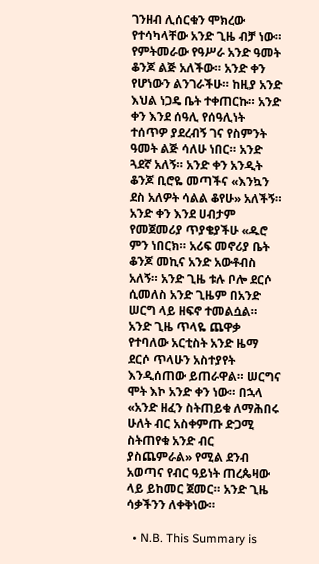ገንዘብ ሊሰርቁን ሞክረው የተሳካላቸው አንድ ጊዜ ብቻ ነው። የምትመራው የዓሥራ አንድ ዓመት ቆንጆ ልጅ አለችው። አንድ ቀን የሆነውን ልንገራችሁ። ከዚያ አንድ እህል ነጋዴ ቤት ተቀጠርኩ። አንድ ቀን እንደ ሰዓሊ የሰዓሊነት ተሰጥዎ ያደረብኝ ገና የስምንት ዓመት ልጅ ሳለሁ ነበር። አንድ ጓደኛ አለኝ። አንድ ቀን አንዲት ቆንጆ ቢሮዬ መጣችና «እንኳን ደስ አለዎት ሳልል ቆየሁ» አለችኝ። አንድ ቀን እንደ ሀብታም የመጀመሪያ ጥያቄያችሁ «ዱሮ ምን ነበርክ። አሪፍ መኖሪያ ቤት ቆንጆ መኪና አንድ አውቶብስ አለኝ። አንድ ጊዜ ቱሉ ቦሎ ደርሶ ሲመለስ አንድ ጊዜም በአንድ ሠርግ ላይ ዘፍኖ ተመልሷል። አንድ ጊዜ ጥላዬ ጨዋቃ የተባለው አርቲስት አንድ ዜማ ደርሶ ጥላሁን አስተያየት እንዲሰጠው ይጠራዋል። ሠርግና ሞት እኮ አንድ ቀን ነው። በኋላ «አንድ ዘፈን ስትጠይቁ ለማሕበሩ ሁለት ብር አስቀምጡ ድጋሚ ስትጠየቁ አንድ ብር ያስጨምራል» የሚል ደንብ አወጣና የብር ዓይነት ጠረጴዛው ላይ ይከመር ጀመር። አንድ ጊዜ ሳቃችንን ለቀቅነው።

  • N.B. This Summary is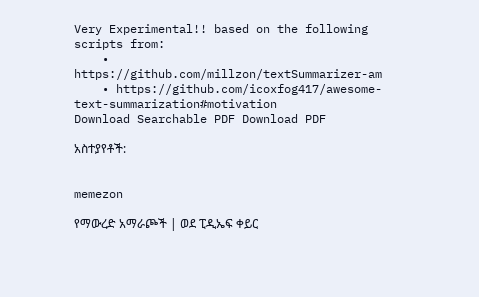Very Experimental!! based on the following scripts from:
    • https://github.com/millzon/textSummarizer-am
    • https://github.com/icoxfog417/awesome-text-summarization#motivation
Download Searchable PDF Download PDF

አስተያየቶች:


memezon

የማውረድ አማራጮች | ወደ ፒዲኤፍ ቀይር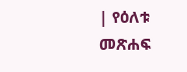| የዕለቱ መጽሐፍ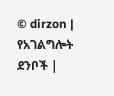© dirzon | የአገልግሎት ደንቦች |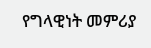የግላዊነት መምሪያ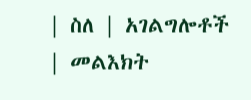| ስለ | አገልግሎቶች | መልእክት